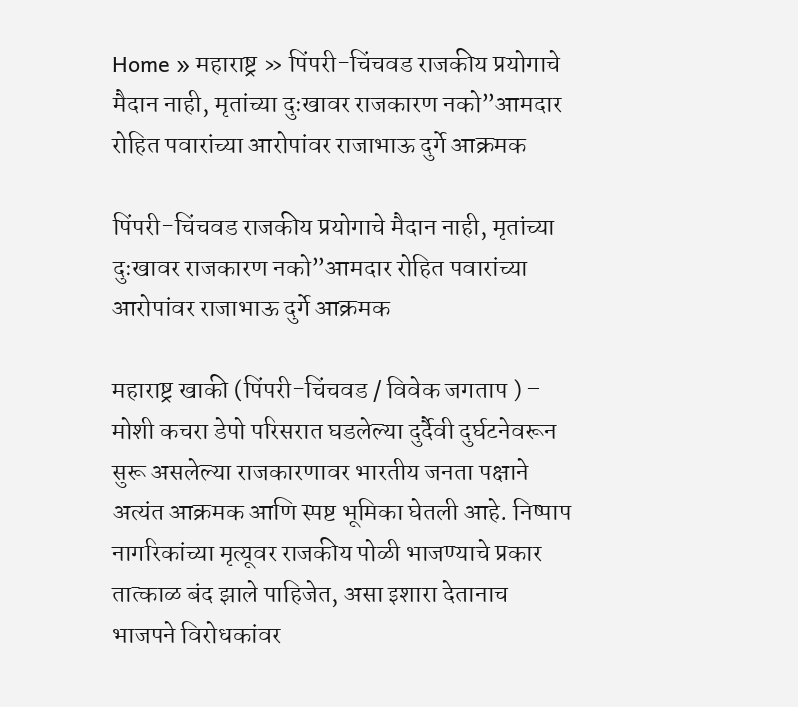Home » महाराष्ट्र » पिंपरी-चिंचवड राजकीय प्रयोगाचे मैदान नाही, मृतांच्या दुःखावर राजकारण नको”आमदार रोहित पवारांच्या आरोपांवर राजाभाऊ दुर्गे आक्रमक

पिंपरी-चिंचवड राजकीय प्रयोगाचे मैदान नाही, मृतांच्या दुःखावर राजकारण नको”आमदार रोहित पवारांच्या आरोपांवर राजाभाऊ दुर्गे आक्रमक

महाराष्ट्र खाकी (पिंपरी-चिंचवड / विवेक जगताप ) – मोशी कचरा डेपो परिसरात घडलेल्या दुर्दैवी दुर्घटनेवरून सुरू असलेल्या राजकारणावर भारतीय जनता पक्षाने अत्यंत आक्रमक आणि स्पष्ट भूमिका घेतली आहे. निष्पाप नागरिकांच्या मृत्यूवर राजकीय पोळी भाजण्याचे प्रकार तात्काळ बंद झाले पाहिजेत, असा इशारा देतानाच भाजपने विरोधकांवर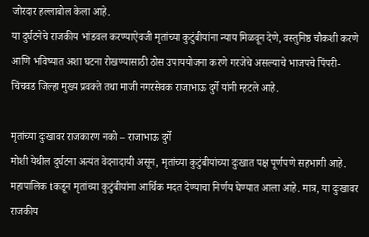जोरदार हल्लाबोल केला आहे.
या दुर्घटनेचे राजकीय भांडवल करण्याऐवजी मृतांच्या कुटुंबीयांना न्याय मिळवून देणे, वस्तुनिष्ठ चौकशी करणे आणि भविष्यात अशा घटना रोखण्यासाठी ठोस उपाययोजना करणे गरजेचे असल्याचे भाजपचे पिंपरी-चिंचवड जिल्हा मुख्य प्रवक्ते तथा माजी नगरसेवक राजाभाऊ दुर्गे यांनी म्हटले आहे.

मृतांच्या दुःखावर राजकारण नको – राजाभाऊ दुर्गे
मोशी येथील दुर्घटना अत्यंत वेदनादायी असून, मृतांच्या कुटुंबीयांच्या दुःखात पक्ष पूर्णपणे सहभागी आहे. महापालिक tकडून मृतांच्या कुटुंबीयांना आर्थिक मदत देण्याचा निर्णय घेण्यात आला आहे. मात्र, या दुःखावर राजकीय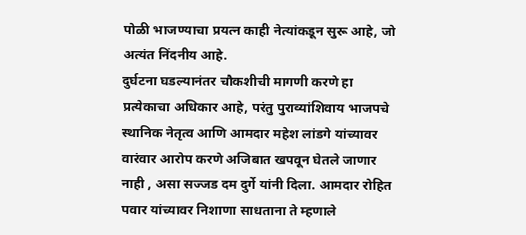पोळी भाजण्याचा प्रयत्न काही नेत्यांकडून सुरू आहे, जो अत्यंत निंदनीय आहे.
दुर्घटना घडल्यानंतर चौकशीची मागणी करणे हा प्रत्येकाचा अधिकार आहे, परंतु पुराव्यांशिवाय भाजपचे स्थानिक नेतृत्व आणि आमदार महेश लांडगे यांच्यावर वारंवार आरोप करणे अजिबात खपवून घेतले जाणार नाही , असा सज्जड दम दुर्गे यांनी दिला. आमदार रोहित पवार यांच्यावर निशाणा साधताना ते म्हणाले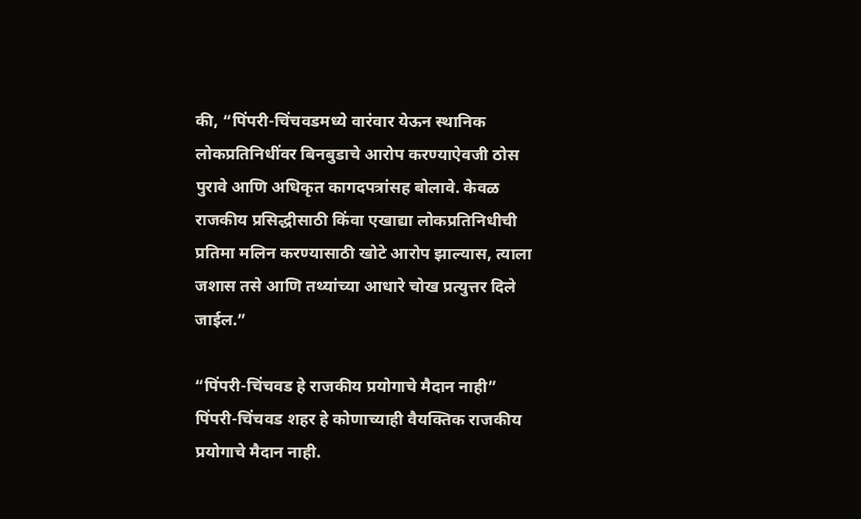की, “पिंपरी-चिंचवडमध्ये वारंवार येऊन स्थानिक लोकप्रतिनिधींवर बिनबुडाचे आरोप करण्याऐवजी ठोस पुरावे आणि अधिकृत कागदपत्रांसह बोलावे. केवळ राजकीय प्रसिद्धीसाठी किंवा एखाद्या लोकप्रतिनिधीची प्रतिमा मलिन करण्यासाठी खोटे आरोप झाल्यास, त्याला जशास तसे आणि तथ्यांच्या आधारे चोख प्रत्युत्तर दिले जाईल.”

“पिंपरी-चिंचवड हे राजकीय प्रयोगाचे मैदान नाही”
पिंपरी-चिंचवड शहर हे कोणाच्याही वैयक्तिक राजकीय प्रयोगाचे मैदान नाही.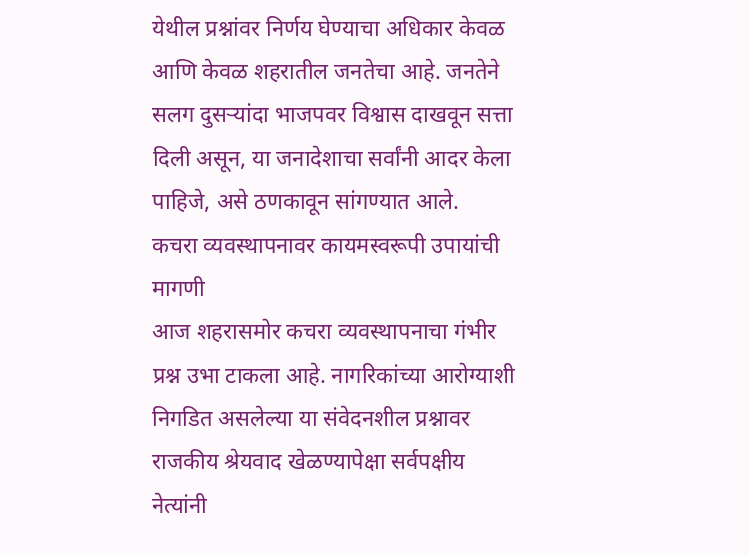येथील प्रश्नांवर निर्णय घेण्याचा अधिकार केवळ आणि केवळ शहरातील जनतेचा आहे. जनतेने सलग दुसऱ्यांदा भाजपवर विश्वास दाखवून सत्ता दिली असून, या जनादेशाचा सर्वांनी आदर केला पाहिजे, असे ठणकावून सांगण्यात आले.
कचरा व्यवस्थापनावर कायमस्वरूपी उपायांची मागणी
आज शहरासमोर कचरा व्यवस्थापनाचा गंभीर प्रश्न उभा टाकला आहे. नागरिकांच्या आरोग्याशी निगडित असलेल्या या संवेदनशील प्रश्नावर राजकीय श्रेयवाद खेळण्यापेक्षा सर्वपक्षीय नेत्यांनी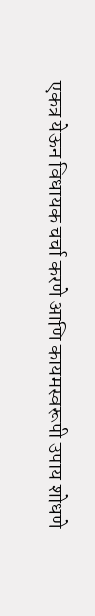एकत्र येऊन विधायक चर्चा करणे आणि कायमस्वरूपी उपाय शोधणे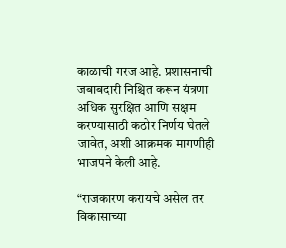काळाची गरज आहे. प्रशासनाची जबाबदारी निश्चित करून यंत्रणा अधिक सुरक्षित आणि सक्षम करण्यासाठी कठोर निर्णय घेतले जावेत, अशी आक्रमक मागणीही भाजपने केली आहे.

“राजकारण करायचे असेल तर विकासाच्या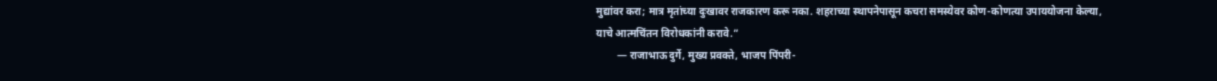मुद्यांवर करा; मात्र मृतांच्या दुःखावर राजकारण करू नका. शहराच्या स्थापनेपासून कचरा समस्येवर कोण-कोणत्या उपाययोजना केल्या, याचे आत्मचिंतन विरोधकांनी करावे.”
        — राजाभाऊ दुर्गे, मुख्य प्रवक्ते, भाजप पिंपरी-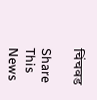चिंचवड

Share This News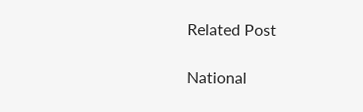Related Post

National